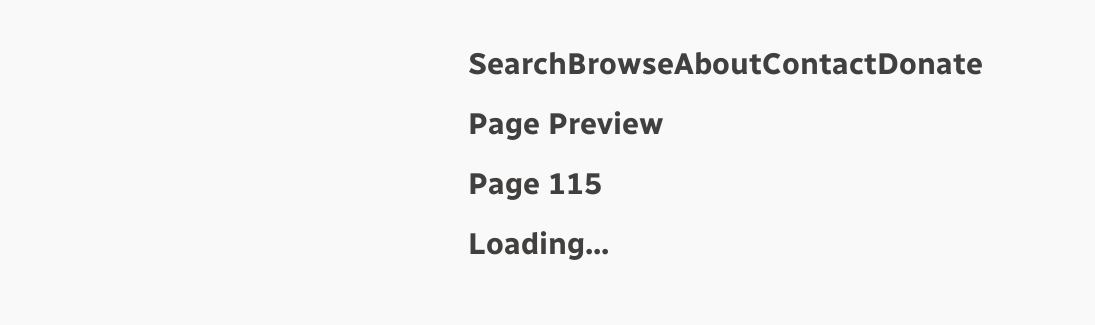SearchBrowseAboutContactDonate
Page Preview
Page 115
Loading...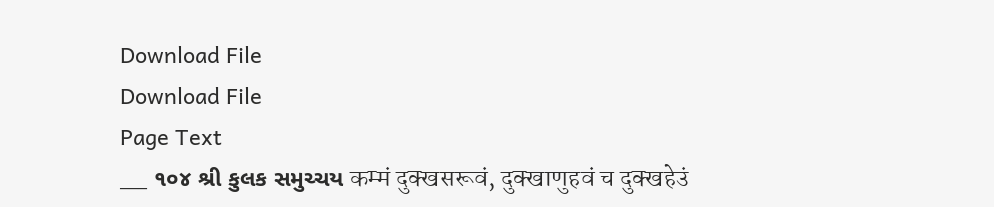Download File
Download File
Page Text
___ ૧૦૪ શ્રી કુલક સમુચ્ચય कम्मं दुक्खसरूवं, दुक्खाणुहवं च दुक्खहेउं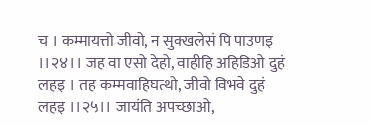च । कम्मायत्तो जीवो, न सुक्खलेसं पि पाउणइ ।।२४।। जह वा एसो देहो, वाहीहि अहिडिओ दुहं लहइ । तह कम्मवाहिघत्थो, जीवो विभवे दुहं लहइ ।।२५।। जायंति अपच्छाओ,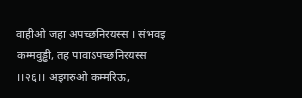वाहीओ जहा अपच्छनिरयस्स । संभवइ कम्मवुड्ढी, तह पावाऽपच्छनिरयस्स ।।२६।। अइगरुओ कम्मरिऊ,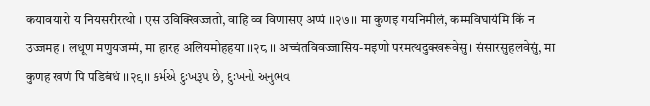कयावयारो य नियसरीरत्थो । एस उविक्खिज्जतो, वाहि व्व विणासए अप्पं ।।२७।। मा कुणइ गयनिमीलं, कम्मविघायंमि किं न उज्जमह । लधूण मणुयजम्मं, मा हारह अलियमोहहया ।।२८ ।। अच्चंतविवज्जासिय-मइणो परमत्थदुक्खरूवेसु। संसारसुहलवेसुं, मा कुणह खणं पि पडिबंधं ।।२९।। કર્મએ દુઃખરૂપ છે, દુઃખનો અનુભવ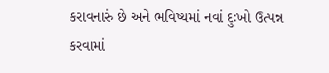કરાવનારું છે અને ભવિષ્યમાં નવાં દુઃખો ઉત્પન્ન કરવામાં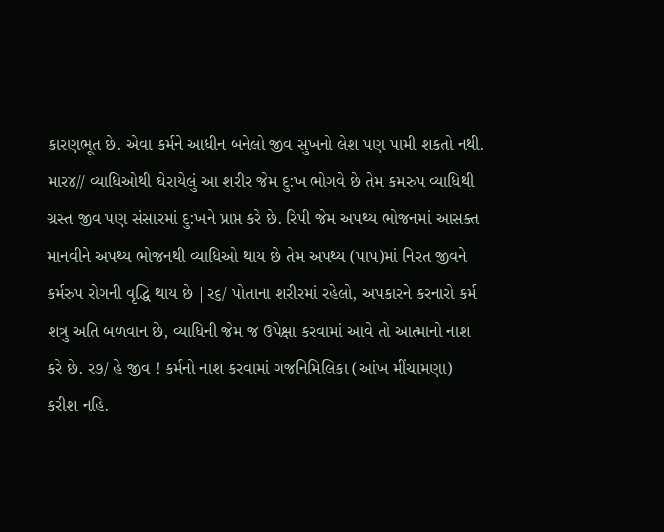કારણભૂત છે. એવા કર્મને આધીન બનેલો જીવ સુખનો લેશ પણ પામી શકતો નથી. માર૪// વ્યાધિઓથી ઘેરાયેલું આ શરીર જેમ દુ:ખ ભોગવે છે તેમ કમરુપ વ્યાધિથી ગ્રસ્ત જીવ પણ સંસારમાં દુ:ખને પ્રાપ્ત કરે છે. રિપી જેમ અપથ્ય ભોજનમાં આસક્ત માનવીને અપથ્ય ભોજનથી વ્યાધિઓ થાય છે તેમ અપથ્ય (પાપ)માં નિરત જીવને કર્મરુપ રોગની વૃદ્ધિ થાય છે |ર૬/ પોતાના શરીરમાં રહેલો, અપકારને કરનારો કર્મ શત્રુ અતિ બળવાન છે, વ્યાધિની જેમ જ ઉપેક્ષા કરવામાં આવે તો આત્માનો નાશ કરે છે. ર૭/ હે જીવ ! કર્મનો નાશ કરવામાં ગજનિમિલિકા (આંખ મીંચામણા) કરીશ નહિ.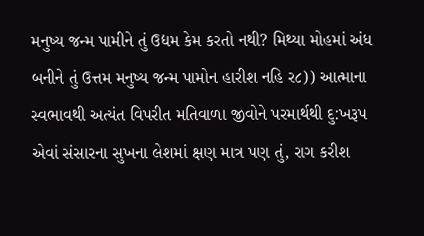મનુષ્ય જન્મ પામીને તું ઉદ્યમ કેમ કરતો નથી? મિથ્યા મોહમાં અંધ બનીને તું ઉત્તમ મનુષ્ય જન્મ પામોન હારીશ નહિ ર૮)) આત્માના સ્વભાવથી અત્યંત વિપરીત મતિવાળા જીવોને પરમાર્થથી દુ:ખરૂપ એવાં સંસારના સુખના લેશમાં ક્ષણ માત્ર પણ તું, રાગ કરીશ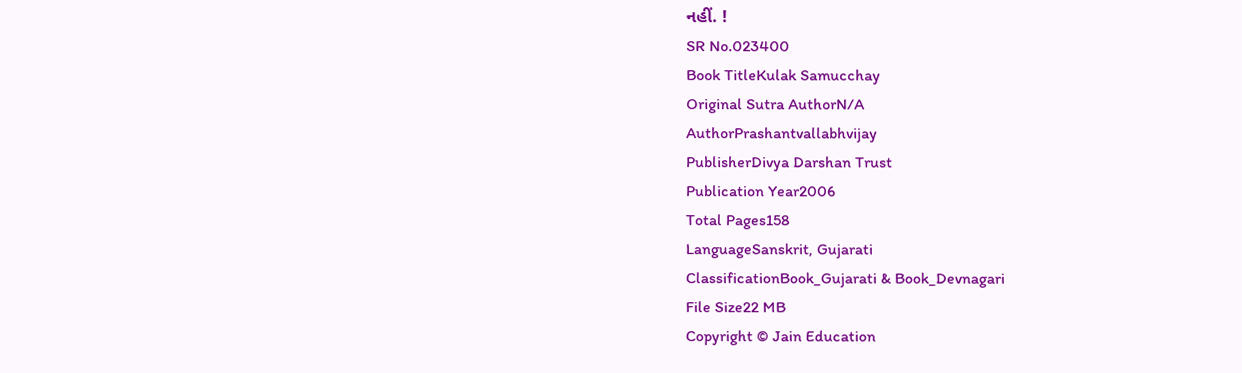નહીં. !
SR No.023400
Book TitleKulak Samucchay
Original Sutra AuthorN/A
AuthorPrashantvallabhvijay
PublisherDivya Darshan Trust
Publication Year2006
Total Pages158
LanguageSanskrit, Gujarati
ClassificationBook_Gujarati & Book_Devnagari
File Size22 MB
Copyright © Jain Education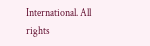International. All rights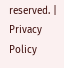reserved. | Privacy Policy